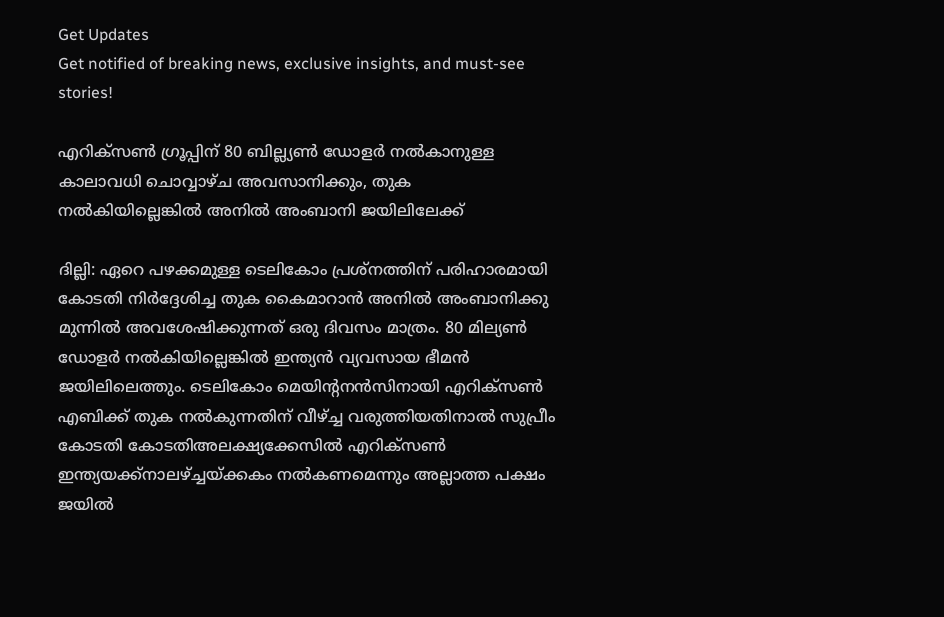Get Updates
Get notified of breaking news, exclusive insights, and must-see stories!

എറിക്സണ്‍ ഗ്രൂപ്പിന് 80 ബില്ല്യണ്‍ ഡോളര്‍ നല്‍കാനുള്ള കാലാവധി ചൊവ്വാഴ്ച അവസാനിക്കും, തുക നല്‍കിയില്ലെങ്കില്‍ അനില്‍ അംബാനി ജയിലിലേക്ക്

ദില്ലി: ഏറെ പഴക്കമുള്ള ടെലികോം പ്രശ്‌നത്തിന് പരിഹാരമായി കോടതി നിര്‍ദ്ദേശിച്ച തുക കൈമാറാന്‍ അനില്‍ അംബാനിക്കു മുന്നില്‍ അവശേഷിക്കുന്നത് ഒരു ദിവസം മാത്രം. 80 മില്യണ്‍ ഡോളര്‍ നല്‍കിയില്ലെങ്കില്‍ ഇന്ത്യന്‍ വ്യവസായ ഭീമന്‍ ജയിലിലെത്തും. ടെലികോം മെയിന്റനന്‍സിനായി എറിക്‌സണ്‍ എബിക്ക് തുക നല്‍കുന്നതിന് വീഴ്ച്ച വരുത്തിയതിനാല്‍ സുപ്രീം കോടതി കോടതിഅലക്ഷ്യക്കേസില്‍ എറിക്‌സണ്‍ ഇന്ത്യയക്ക്‌നാലഴ്ച്ചയ്ക്കകം നല്‍കണമെന്നും അല്ലാത്ത പക്ഷം ജയില്‍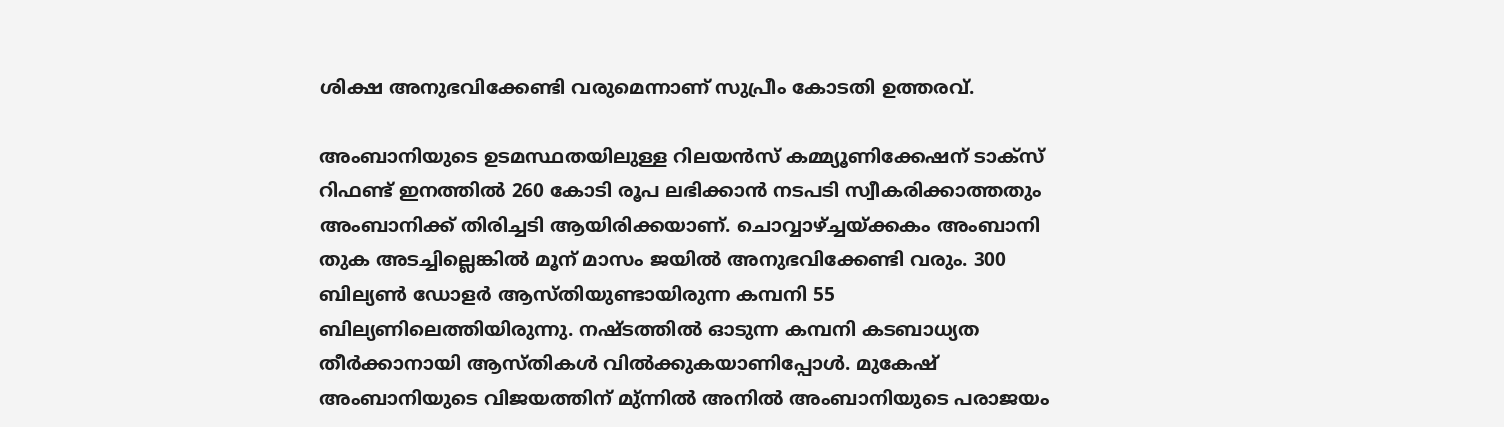ശിക്ഷ അനുഭവിക്കേണ്ടി വരുമെന്നാണ് സുപ്രീം കോടതി ഉത്തരവ്.

അംബാനിയുടെ ഉടമസ്ഥതയിലുള്ള റിലയന്‍സ് കമ്മ്യൂണിക്കേഷന് ടാക്‌സ് റിഫണ്ട് ഇനത്തില്‍ 260 കോടി രൂപ ലഭിക്കാന്‍ നടപടി സ്വീകരിക്കാത്തതും അംബാനിക്ക് തിരിച്ചടി ആയിരിക്കയാണ്. ചൊവ്വാഴ്ച്ചയ്ക്കകം അംബാനി തുക അടച്ചില്ലെങ്കില്‍ മൂന് മാസം ജയില്‍ അനുഭവിക്കേണ്ടി വരും. 300 ബില്യണ്‍ ഡോളര്‍ ആസ്തിയുണ്ടായിരുന്ന കമ്പനി 55 ബില്യണിലെത്തിയിരുന്നു. നഷ്ടത്തില്‍ ഓടുന്ന കമ്പനി കടബാധ്യത തീര്‍ക്കാനായി ആസ്തികള്‍ വില്‍ക്കുകയാണിപ്പോള്‍. മുകേഷ് അംബാനിയുടെ വിജയത്തിന് മു്ന്നില്‍ അനില്‍ അംബാനിയുടെ പരാജയം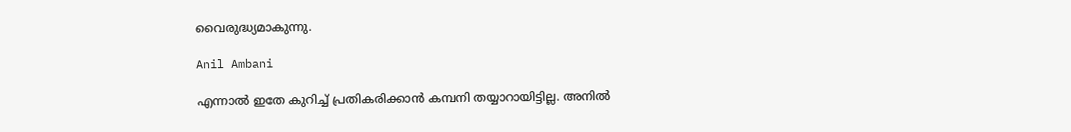വൈരുദ്ധ്യമാകുന്നു.

Anil Ambani

എന്നാല്‍ ഇതേ കുറിച്ച് പ്രതികരിക്കാന്‍ കമ്പനി തയ്യാറായിട്ടില്ല. അനില്‍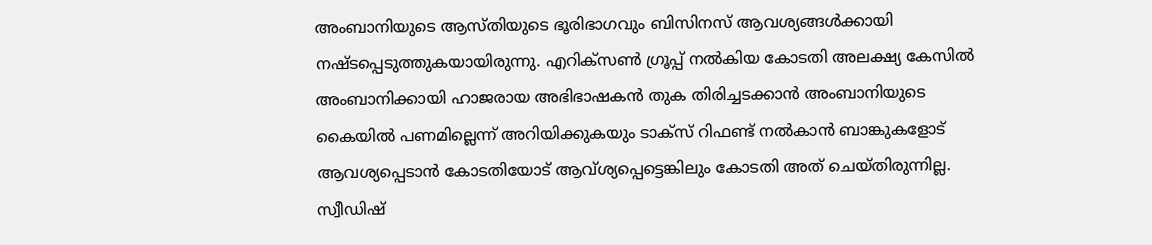അംബാനിയുടെ ആസ്തിയുടെ ഭൂരിഭാഗവും ബിസിനസ് ആവശ്യങ്ങള്‍ക്കായി നഷ്ടപ്പെടുത്തുകയായിരുന്നു. എറിക്‌സണ്‍ ഗ്രൂപ്പ് നല്‍കിയ കോടതി അലക്ഷ്യ കേസില്‍ അംബാനിക്കായി ഹാജരായ അഭിഭാഷകന്‍ തുക തിരിച്ചടക്കാന്‍ അംബാനിയുടെ കൈയില്‍ പണമില്ലെന്ന് അറിയിക്കുകയും ടാക്‌സ് റിഫണ്ട് നല്‍കാന്‍ ബാങ്കുകളോട് ആവശ്യപ്പെടാന്‍ കോടതിയോട് ആവ്ശ്യപ്പെട്ടെങ്കിലും കോടതി അത് ചെയ്തിരുന്നില്ല. സ്വീഡിഷ്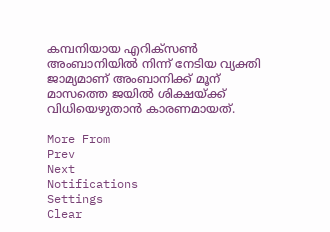കമ്പനിയായ എറിക്‌സണ്‍ അംബാനിയില്‍ നിന്ന് നേടിയ വ്യക്തി ജാമ്യമാണ് അംബാനിക്ക് മൂന് മാസത്തെ ജയില്‍ ശിക്ഷയ്ക്ക് വിധിയെഴുതാന്‍ കാരണമായത്.

More From
Prev
Next
Notifications
Settings
Clear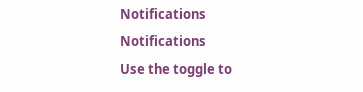Notifications
Notifications
Use the toggle to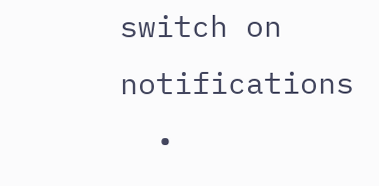switch on notifications
  •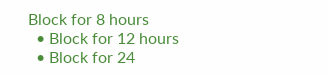Block for 8 hours
  • Block for 12 hours
  • Block for 24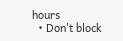hours
  • Don't block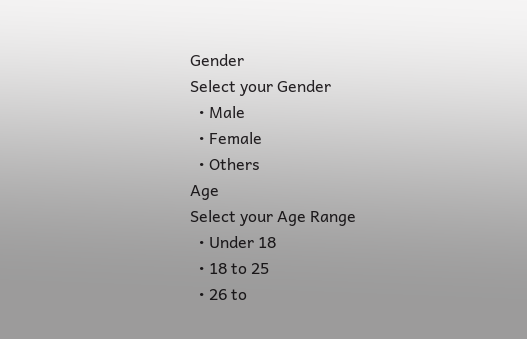Gender
Select your Gender
  • Male
  • Female
  • Others
Age
Select your Age Range
  • Under 18
  • 18 to 25
  • 26 to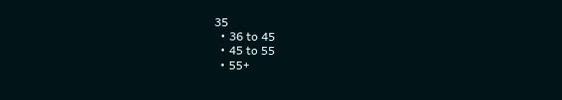35
  • 36 to 45
  • 45 to 55
  • 55+